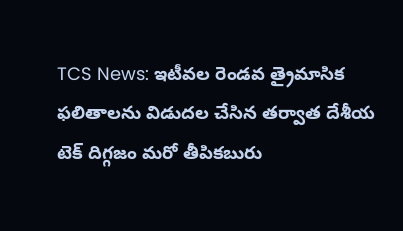TCS News: ఇటీవల రెండవ త్రైమాసిక ఫలితాలను విడుదల చేసిన తర్వాత దేశీయ టెక్ దిగ్గజం మరో తీపికబురు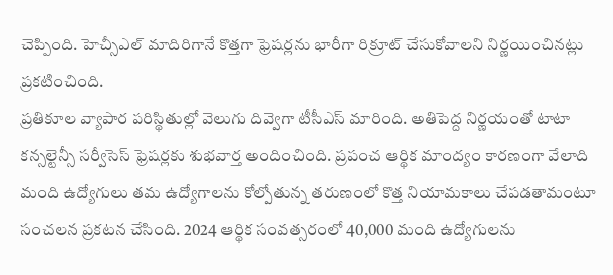చెప్పింది. హెచ్సీఎల్ మాదిరిగానే కొత్తగా ఫ్రెషర్లను భారీగా రిక్రూట్ చేసుకోవాలని నిర్ణయించినట్లు ప్రకటించింది.
ప్రతికూల వ్యాపార పరిస్థితుల్లో వెలుగు దివ్వెగా టీసీఎస్ మారింది. అతిపెద్ద నిర్ణయంతో టాటా కన్సల్టెన్సీ సర్వీసెస్ ఫ్రెషర్లకు శుభవార్త అందించింది. ప్రపంచ ఆర్థిక మాంద్యం కారణంగా వేలాది మంది ఉద్యోగులు తమ ఉద్యోగాలను కోల్పోతున్న తరుణంలో కొత్త నియామకాలు చేపడతామంటూ సంచలన ప్రకటన చేసింది. 2024 ఆర్థిక సంవత్సరంలో 40,000 మంది ఉద్యోగులను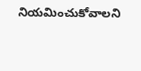నియమించుకోవాలని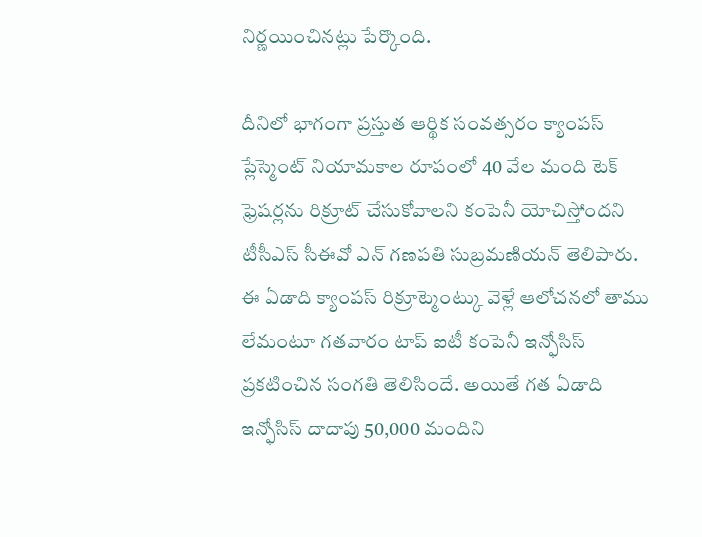నిర్ణయించినట్లు పేర్కొంది.

దీనిలో భాగంగా ప్రస్తుత ఆర్థిక సంవత్సరం క్యాంపస్ ప్లేస్మెంట్ నియామకాల రూపంలో 40 వేల మంది టెక్ ఫ్రెషర్లను రిక్రూట్ చేసుకోవాలని కంపెనీ యోచిస్తోందని టీసీఎస్ సీఈవో ఎన్ గణపతి సుబ్రమణియన్ తెలిపారు. ఈ ఏడాది క్యాంపస్ రిక్రూట్మెంట్కు వెళ్లే ఆలోచనలో తాము లేమంటూ గతవారం టాప్ ఐటీ కంపెనీ ఇన్ఫోసిస్ ప్రకటించిన సంగతి తెలిసిందే. అయితే గత ఏడాది ఇన్ఫోసిస్ దాదాపు 50,000 మందిని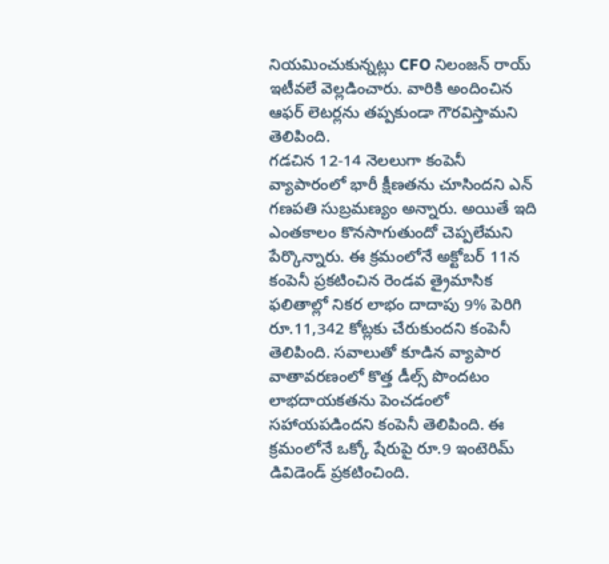నియమించుకున్నట్లు CFO నిలంజన్ రాయ్ ఇటీవలే వెల్లడించారు. వారికి అందించిన ఆఫర్ లెటర్లను తప్పకుండా గౌరవిస్తామని తెలిపింది.
గడచిన 12-14 నెలలుగా కంపెనీ వ్యాపారంలో భారీ క్షీణతను చూసిందని ఎన్ గణపతి సుబ్రమణ్యం అన్నారు. అయితే ఇది ఎంతకాలం కొనసాగుతుందో చెప్పలేమని పేర్కొన్నారు. ఈ క్రమంలోనే అక్టోబర్ 11న కంపెనీ ప్రకటించిన రెండవ త్రైమాసిక ఫలితాల్లో నికర లాభం దాదాపు 9% పెరిగి రూ.11,342 కోట్లకు చేరుకుందని కంపెనీ తెలిపింది. సవాలుతో కూడిన వ్యాపార వాతావరణంలో కొత్త డీల్స్ పొందటం లాభదాయకతను పెంచడంలో సహాయపడిందని కంపెనీ తెలిపింది. ఈ క్రమంలోనే ఒక్కో షేరుపై రూ.9 ఇంటెరిమ్ డివిడెండ్ ప్రకటించింది.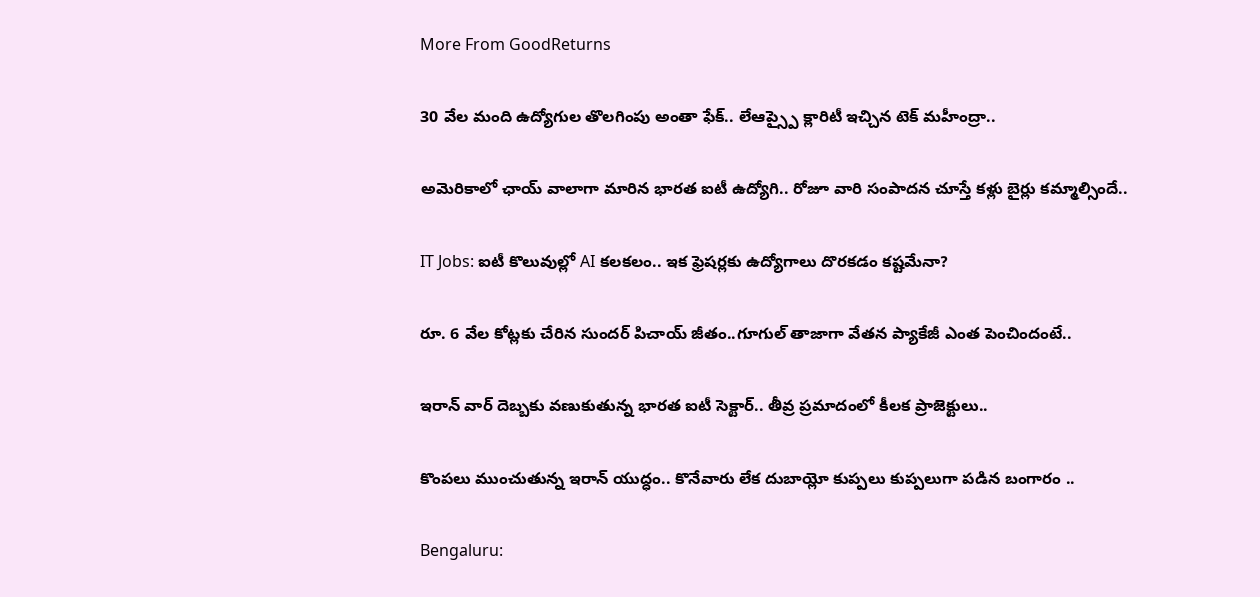More From GoodReturns

30 వేల మంది ఉద్యోగుల తొలగింపు అంతా ఫేక్.. లేఆప్స్పై క్లారిటీ ఇచ్చిన టెక్ మహీంద్రా..

అమెరికాలో ఛాయ్ వాలాగా మారిన భారత ఐటీ ఉద్యోగి.. రోజూ వారి సంపాదన చూస్తే కళ్లు బైర్లు కమ్మాల్సిందే..

IT Jobs: ఐటీ కొలువుల్లో AI కలకలం.. ఇక ఫ్రెషర్లకు ఉద్యోగాలు దొరకడం కష్టమేనా?

రూ. 6 వేల కోట్లకు చేరిన సుందర్ పిచాయ్ జీతం..గూగుల్ తాజాగా వేతన ప్యాకేజీ ఎంత పెంచిందంటే..

ఇరాన్ వార్ దెబ్బకు వణుకుతున్న భారత ఐటీ సెక్టార్.. తీవ్ర ప్రమాదంలో కీలక ప్రాజెక్టులు..

కొంపలు ముంచుతున్న ఇరాన్ యుద్ధం.. కొనేవారు లేక దుబాయ్లో కుప్పలు కుప్పలుగా పడిన బంగారం ..

Bengaluru: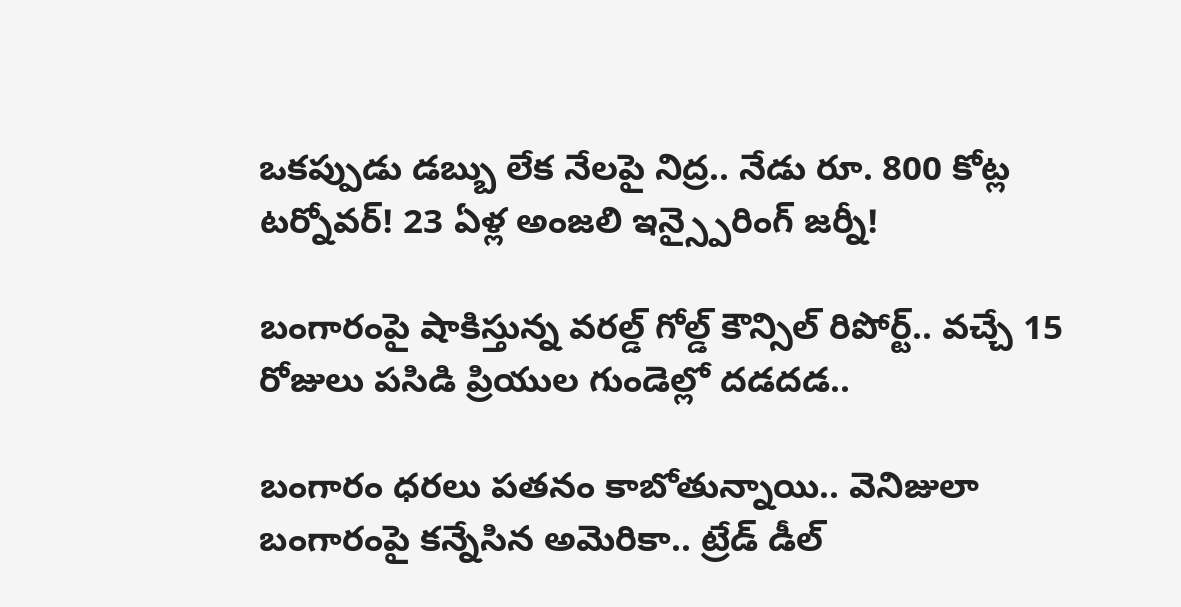ఒకప్పుడు డబ్బు లేక నేలపై నిద్ర.. నేడు రూ. 800 కోట్ల టర్నోవర్! 23 ఏళ్ల అంజలి ఇన్స్పైరింగ్ జర్నీ!

బంగారంపై షాకిస్తున్న వరల్డ్ గోల్డ్ కౌన్సిల్ రిపోర్ట్.. వచ్చే 15 రోజులు పసిడి ప్రియుల గుండెల్లో దడదడ..

బంగారం ధరలు పతనం కాబోతున్నాయి.. వెనిజులా బంగారంపై కన్నేసిన అమెరికా.. ట్రేడ్ డీల్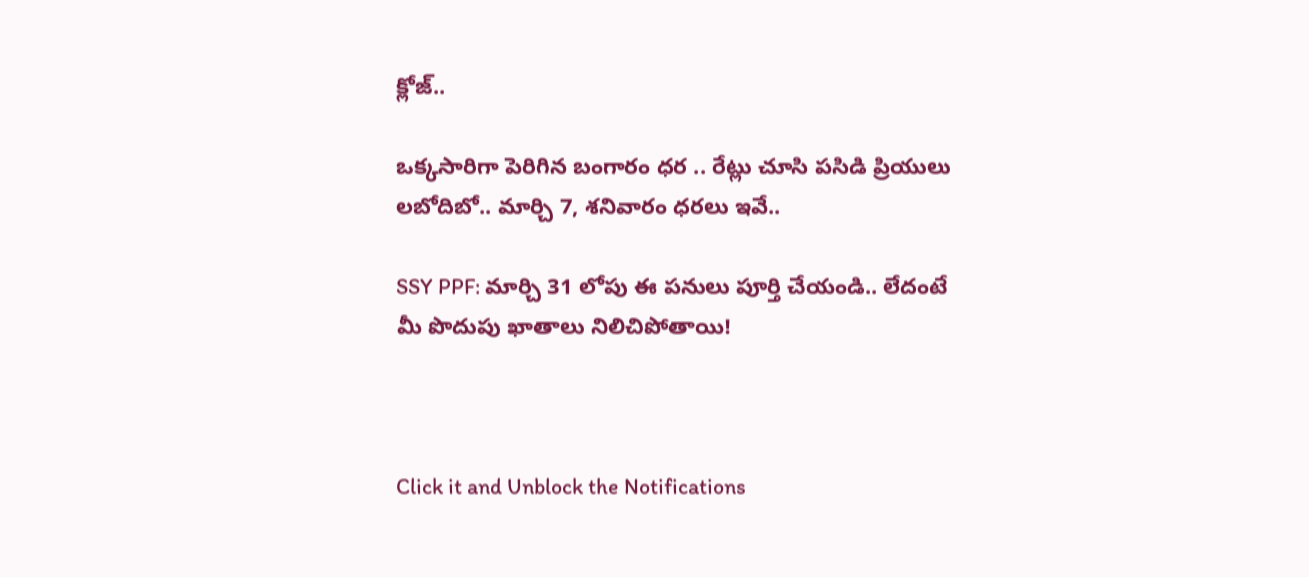క్లోజ్..

ఒక్కసారిగా పెరిగిన బంగారం ధర .. రేట్లు చూసి పసిడి ప్రియులు లబోదిబో.. మార్చి 7, శనివారం ధరలు ఇవే..

SSY PPF: మార్చి 31 లోపు ఈ పనులు పూర్తి చేయండి.. లేదంటే మీ పొదుపు ఖాతాలు నిలిచిపోతాయి!



Click it and Unblock the Notifications